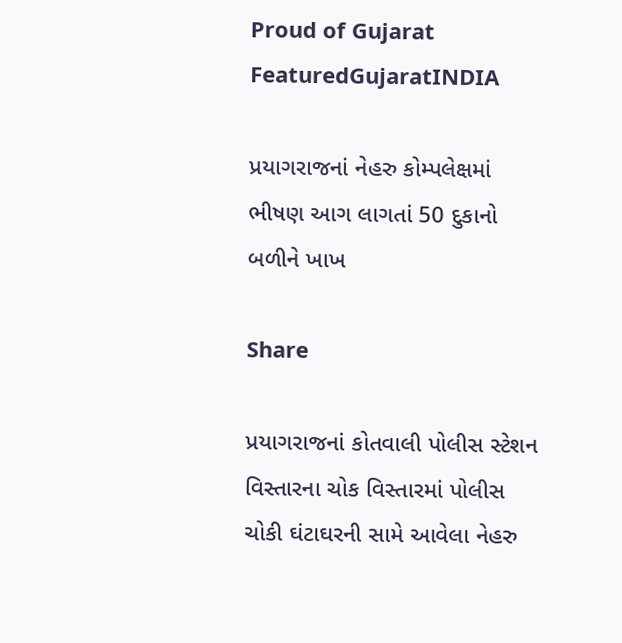Proud of Gujarat
FeaturedGujaratINDIA

પ્રયાગરાજનાં નેહરુ કોમ્પલેક્ષમાં ભીષણ આગ લાગતાં 50 દુકાનો બળીને ખાખ

Share

પ્રયાગરાજનાં કોતવાલી પોલીસ સ્ટેશન વિસ્તારના ચોક વિસ્તારમાં પોલીસ ચોકી ઘંટાઘરની સામે આવેલા નેહરુ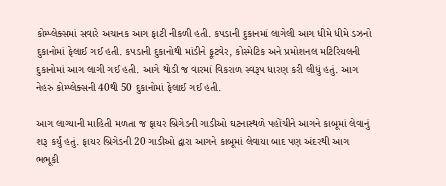કોમ્પ્લેક્સમાં સવારે અચાનક આગ ફાટી નીકળી હતી. કપડાની દુકાનમાં લાગેલી આગ ધીમે ધીમે ડઝનો દુકાનોમાં ફેલાઈ ગઈ હતી. કપડાની દુકાનોથી માંડીને ફૂટવેર, કોસ્મેટિક અને પ્રમોશનલ મટિરિયલની દુકાનોમાં આગ લાગી ગઈ હતી. આગે થોડી જ વારમાં વિકરાળ સ્વરૂપ ધારણ કરી લીધું હતું. આગ નેહરુ કોમ્પ્લેક્સની 40થી 50 દુકાનોમાં ફેલાઈ ગઈ હતી.

આગ લાગ્યાની માહિતી મળતા જ ફાયર બ્રિગેડની ગાડીઓ ઘટનાસ્થળે પહોંચીને આગને કાબૂમાં લેવાનું શરૂ કર્યું હતું. ફાયર બ્રિગેડની 20 ગાડીઓ દ્વારા આગને કાબૂમાં લેવાયા બાદ પણ અંદરથી આગ ભભૂકી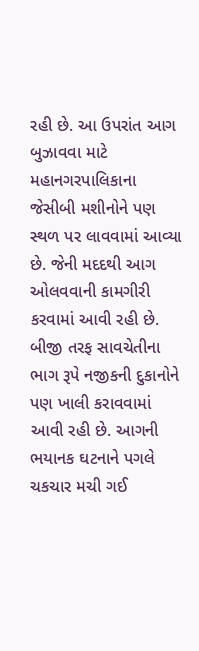રહી છે. આ ઉપરાંત આગ બુઝાવવા માટે મહાનગરપાલિકાના જેસીબી મશીનોને પણ સ્થળ પર લાવવામાં આવ્યા છે. જેની મદદથી આગ ઓલવવાની કામગીરી કરવામાં આવી રહી છે. બીજી તરફ સાવચેતીના ભાગ રૂપે નજીકની દુકાનોને પણ ખાલી કરાવવામાં આવી રહી છે. આગની ભયાનક ઘટનાને પગલે ચકચાર મચી ગઈ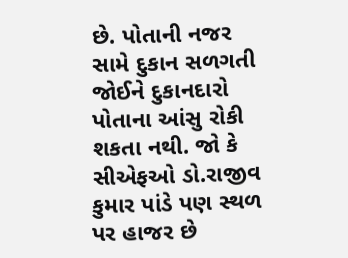છે. પોતાની નજર સામે દુકાન સળગતી જોઈને દુકાનદારો પોતાના આંસુ રોકી શકતા નથી. જો કે સીએફઓ ડો.રાજીવ કુમાર પાંડે પણ સ્થળ પર હાજર છે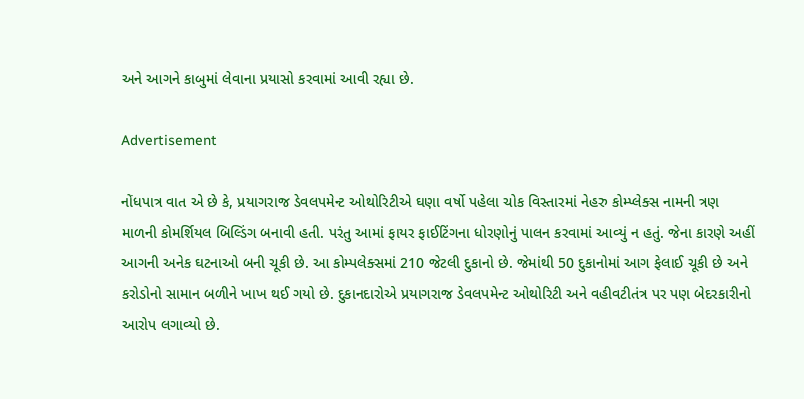અને આગને કાબુમાં લેવાના પ્રયાસો કરવામાં આવી રહ્યા છે.

Advertisement

નોંધપાત્ર વાત એ છે કે, પ્રયાગરાજ ડેવલપમેન્ટ ઓથોરિટીએ ઘણા વર્ષો પહેલા ચોક વિસ્તારમાં નેહરુ કોમ્પ્લેક્સ નામની ત્રણ માળની કોમર્શિયલ બિલ્ડિંગ બનાવી હતી. પરંતુ આમાં ફાયર ફાઈટિંગના ધોરણોનું પાલન કરવામાં આવ્યું ન હતું. જેના કારણે અહીં આગની અનેક ઘટનાઓ બની ચૂકી છે. આ કોમ્પલેક્સમાં 210 જેટલી દુકાનો છે. જેમાંથી 50 દુકાનોમાં આગ ફેલાઈ ચૂકી છે અને કરોડોનો સામાન બળીને ખાખ થઈ ગયો છે. દુકાનદારોએ પ્રયાગરાજ ડેવલપમેન્ટ ઓથોરિટી અને વહીવટીતંત્ર પર પણ બેદરકારીનો આરોપ લગાવ્યો છે.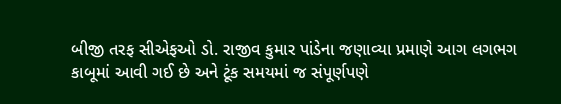બીજી તરફ સીએફઓ ડો. રાજીવ કુમાર પાંડેના જણાવ્યા પ્રમાણે આગ લગભગ કાબૂમાં આવી ગઈ છે અને ટૂંક સમયમાં જ સંપૂર્ણપણે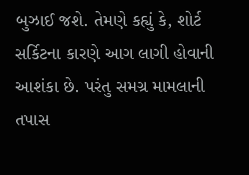બુઝાઈ જશે. તેમણે કહ્યું કે, શોર્ટ સર્કિટના કારણે આગ લાગી હોવાની આશંકા છે. પરંતુ સમગ્ર મામલાની તપાસ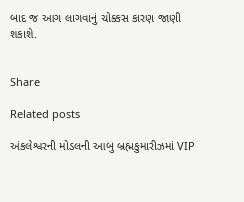બાદ જ આગ લાગવાનું ચોક્કસ કારણ જાણી શકાશે.


Share

Related posts

અંકલેશ્વરની મોડલની આબુ બ્રહ્મકુમારીઝમાં VIP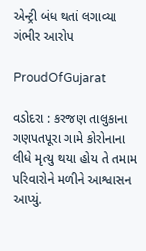એન્ટ્રી બંધ થતાં લગાવ્યા ગંભીર આરોપ

ProudOfGujarat

વડોદરા : કરજણ તાલુકાના ગણપતપૂરા ગામે કોરોનાના લીધે મૃત્યુ થયા હોય તે તમામ પરિવારોને મળીને આશ્વાસન આપ્યું.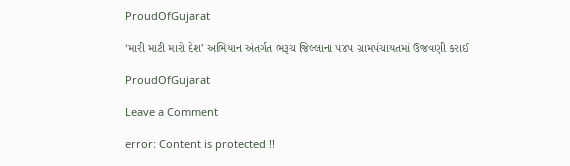ProudOfGujarat

‘મારી માટી મારો દેશ’ અભિયાન અંતર્ગત ભરૂચ જિલ્લાના ૫૪૫ ગ્રામપંચાયતમાં ઉજવણી કરાઈ

ProudOfGujarat

Leave a Comment

error: Content is protected !!